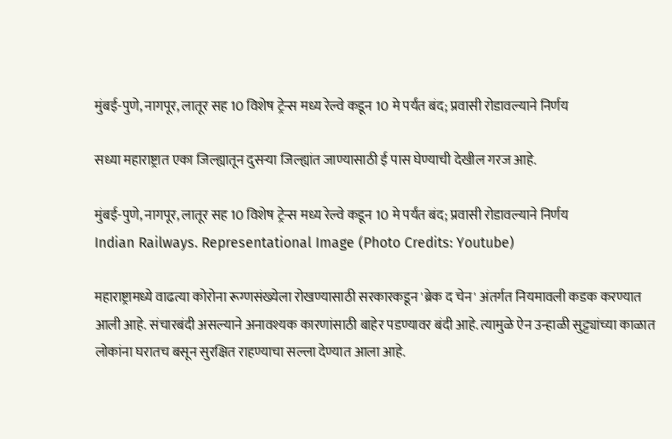मुंबई-पुणे, नागपूर, लातूर सह 10 विशेष ट्रेन्स मध्य रेल्वे कडून 10 मे पर्यंत बंद; प्रवासी रोडावल्याने निर्णय

सध्या महाराष्ट्रात एका जिल्ह्यातून दुसर्‍या जिल्ह्यांत जाण्यासाठी ई पास घेण्याची देखील गरज आहे.

मुंबई-पुणे, नागपूर, लातूर सह 10 विशेष ट्रेन्स मध्य रेल्वे कडून 10 मे पर्यंत बंद; प्रवासी रोडावल्याने निर्णय
Indian Railways. Representational Image (Photo Credits: Youtube)

महाराष्ट्रामध्ये वाढत्या कोरोना रूग्णसंख्येला रोखण्यासाठी सरकारकडून 'ब्रेक द चेन' अंतर्गत नियमावली कडक करण्यात आली आहे. संचारबंदी असल्याने अनावश्यक कारणांसाठी बाहेर पडण्यावर बंदी आहे. त्यामुळे ऐन उन्हाळी सुट्ट्यांच्या काळात लोकांना घरातच बसून सुरक्षित राहण्याचा सल्ला देण्यात आला आहे.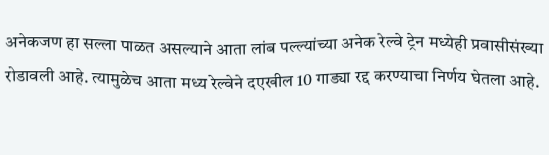अनेकजण हा सल्ला पाळत असल्याने आता लांब पल्ल्यांच्या अनेक रेल्वे ट्रेन मध्येही प्रवासीसंख्या रोडावली आहे. त्यामुळेच आता मध्य रेल्वेने दएखील 10 गाड्या रद्द करण्याचा निर्णय घेतला आहे.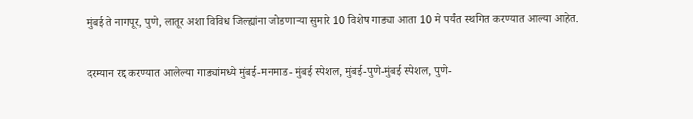मुंबई ते नागपूर, पुणे, लातूर अशा विविध जिल्ह्यांना जोडणार्‍या सुमारे 10 विशेष गाड्या आता 10 मे पर्यंत स्थगित करण्यात आल्या आहेत.

दरम्यान रद्द करण्यात आलेल्या गाड्यांमध्ये मुंबई-मनमाड- मुंबई स्पेशल, मुंबई-पुणे-मुंबई स्पेशल, पुणे-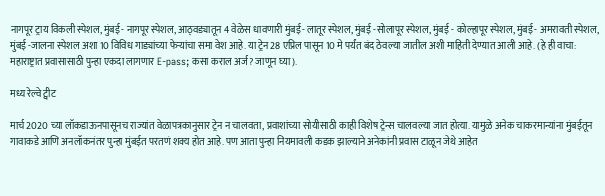नागपूर ट्राय विकली स्पेशल, मुंबई- नागपूर स्पेशल, आठ्वड्यातून 4 वेळेस धावणारी मुंबई- लातूर स्पेशल, मुंबई -सोलापूर स्पेशल, मुंबई - कोल्हापूर स्पेशल, मुंबई- अमरावती स्पेशल, मुंबई -जालना स्पेशल अशा 10 विविध गाड्यांच्या फेर्‍यांचा समा वेश आहे. या ट्रेन 28 एप्रिल पासून 10 मे पर्यंत बंद ठेवल्या जातील अशी माहिती देण्यात आली आहे. (हे ही वाचा: महाराष्ट्रात प्रवासासाठी पुन्हा एकदा लागणार E-pass; कसा कराल अर्ज? जाणून घ्या).

मध्य रेल्वे ट्वीट

मार्च 2020 च्या लॉकडाऊनपासूनच राज्यांत वेळापत्रकानुसार ट्रेन न चालवता, प्रवाशांच्या सोयीसाठी काही विशेष ट्रेन्स चालवल्या जात होत्या. यामुळे अनेक चाकरमान्यांना मुंबईतून गावाकडे आणि अनलॉकनंतर पुन्हा मुंबईत परतणं शक्य होत आहे. पण आता पुन्हा नियमावली कडक झाल्याने अनेकांनी प्रवास टाळून जेथे आहेत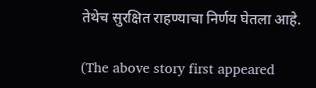तेथेच सुरक्षित राहण्याचा निर्णय घेतला आहे.

(The above story first appeared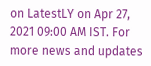on LatestLY on Apr 27, 2021 09:00 AM IST. For more news and updates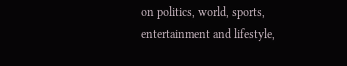on politics, world, sports, entertainment and lifestyle,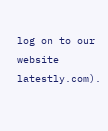log on to our website latestly.com).